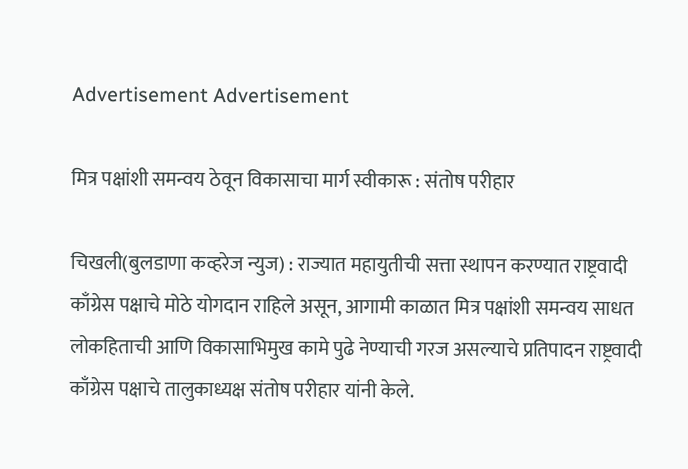Advertisement Advertisement

मित्र पक्षांशी समन्वय ठेवून विकासाचा मार्ग स्वीकारू : संतोष परीहार

चिखली(बुलडाणा कव्हरेज न्युज) : राज्यात महायुतीची सत्ता स्थापन करण्यात राष्ट्रवादी काँग्रेस पक्षाचे मोठे योगदान राहिले असून, आगामी काळात मित्र पक्षांशी समन्वय साधत लोकहिताची आणि विकासाभिमुख कामे पुढे नेण्याची गरज असल्याचे प्रतिपादन राष्ट्रवादी काँग्रेस पक्षाचे तालुकाध्यक्ष संतोष परीहार यांनी केले.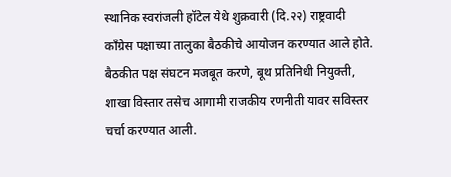स्थानिक स्वरांजली हॉटेल येथे शुक्रवारी (दि.२२) राष्ट्रवादी काँग्रेस पक्षाच्या तालुका बैठकीचे आयोजन करण्यात आले होते. बैठकीत पक्ष संघटन मजबूत करणे, बूथ प्रतिनिधी नियुक्ती, शाखा विस्तार तसेच आगामी राजकीय रणनीती यावर सविस्तर चर्चा करण्यात आली.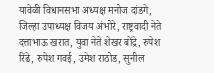यावेळी विधानसभा अध्यक्ष मनोज दांडगे, जिल्हा उपाध्यक्ष विजय अंभोरे, राष्ट्रवादी नेते दत्ताभाऊ खरात, युवा नेते शेखर बोंद्रे, रुपेश रिंढे, रुपेश गवई, उमेश राठोड, सुनील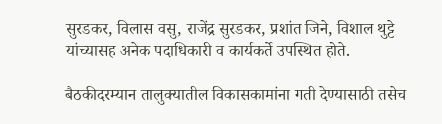सुरडकर, विलास वसु, राजेंद्र सुरडकर, प्रशांत जिने, विशाल थुट्टे यांच्यासह अनेक पदाधिकारी व कार्यकर्ते उपस्थित होते.

बैठकीदरम्यान तालुक्यातील विकासकामांना गती देण्यासाठी तसेच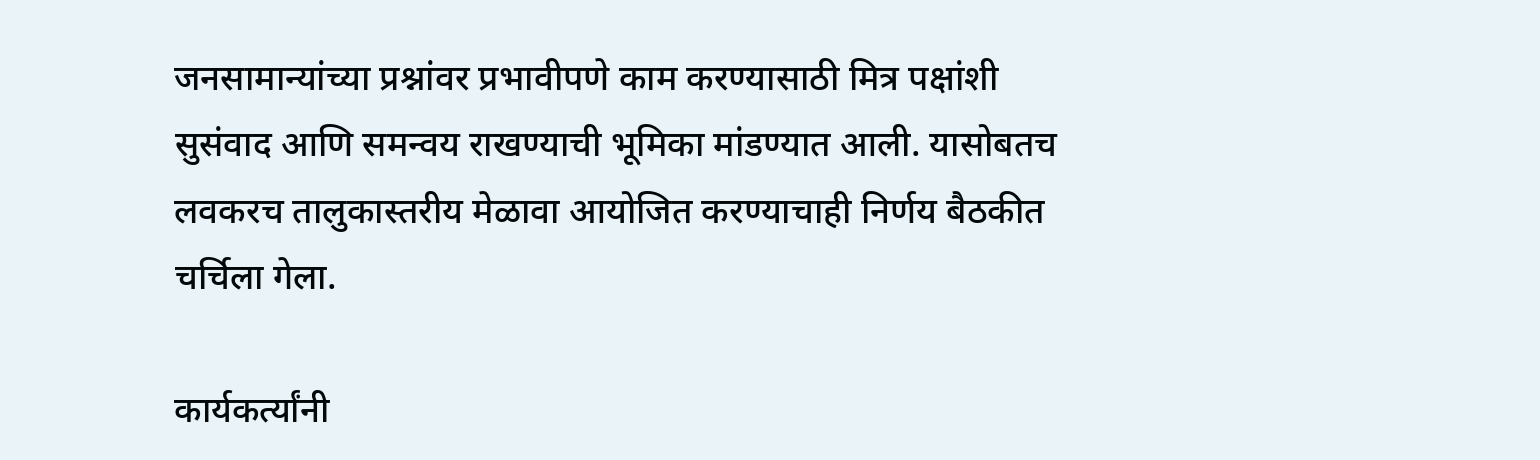जनसामान्यांच्या प्रश्नांवर प्रभावीपणे काम करण्यासाठी मित्र पक्षांशी सुसंवाद आणि समन्वय राखण्याची भूमिका मांडण्यात आली. यासोबतच लवकरच तालुकास्तरीय मेळावा आयोजित करण्याचाही निर्णय बैठकीत चर्चिला गेला.

कार्यकर्त्यांनी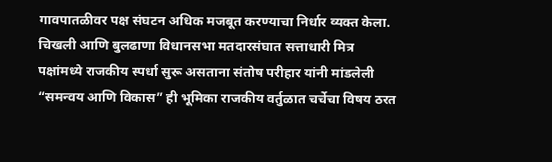गावपातळीवर पक्ष संघटन अधिक मजबूत करण्याचा निर्धार व्यक्त केला. चिखली आणि बुलढाणा विधानसभा मतदारसंघात सत्ताधारी मित्र पक्षांमध्ये राजकीय स्पर्धा सुरू असताना संतोष परीहार यांनी मांडलेली “समन्वय आणि विकास” ही भूमिका राजकीय वर्तुळात चर्चेचा विषय ठरत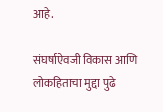आहे.

संघर्षाऐवजी विकास आणि लोकहिताचा मुद्दा पुढे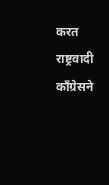करत राष्ट्रवादी काँग्रेसने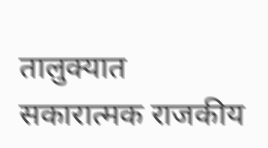तालुक्यात सकारात्मक राजकीय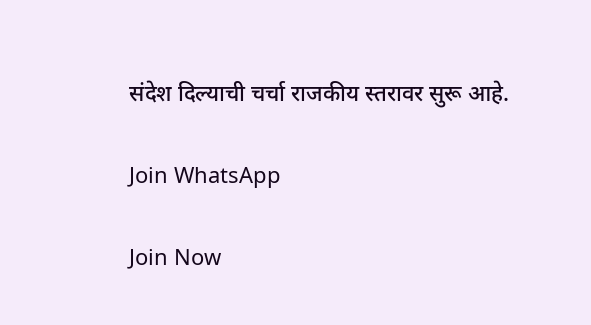संदेश दिल्याची चर्चा राजकीय स्तरावर सुरू आहे.

Join WhatsApp

Join Now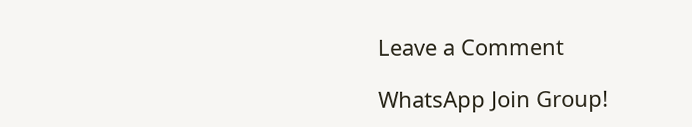Leave a Comment

WhatsApp Join Group!